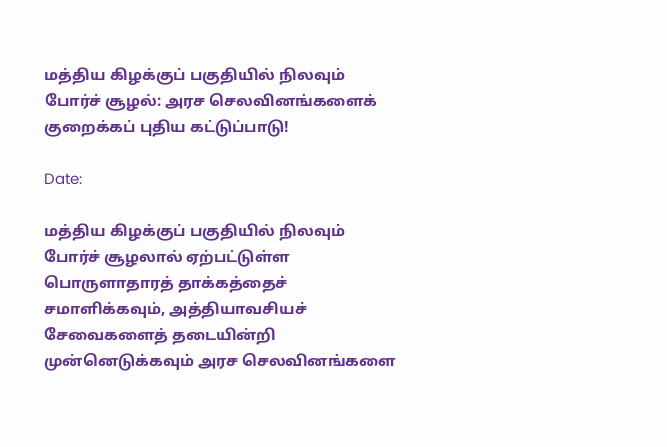மத்திய கிழக்குப் பகுதியில் நிலவும் போர்ச் சூழல்: அரச செலவினங்களைக் குறைக்கப் புதிய கட்டுப்பாடு!

Date:

மத்திய கிழக்குப் பகுதியில் நிலவும் போர்ச் சூழலால் ஏற்பட்டுள்ள பொருளாதாரத் தாக்கத்தைச் சமாளிக்கவும், அத்தியாவசியச் சேவைகளைத் தடையின்றி முன்னெடுக்கவும் அரச செலவினங்களை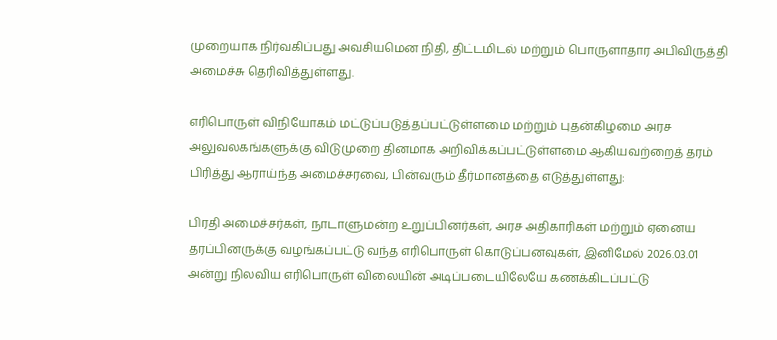முறையாக நிர்வகிப்பது அவசியமென நிதி, திட்டமிடல் மற்றும் பொருளாதார அபிவிருத்தி அமைச்சு தெரிவித்துள்ளது.

எரிபொருள் விநியோகம் மட்டுப்படுத்தப்பட்டுள்ளமை மற்றும் புதன்கிழமை அரச அலுவலகங்களுக்கு விடுமுறை தினமாக அறிவிக்கப்பட்டுள்ளமை ஆகியவற்றைத் தரம் பிரித்து ஆராய்ந்த அமைச்சரவை, பின்வரும் தீர்மானத்தை எடுத்துள்ளது:

பிரதி அமைச்சர்கள், நாடாளுமன்ற உறுப்பினர்கள், அரச அதிகாரிகள் மற்றும் ஏனைய தரப்பினருக்கு வழங்கப்பட்டு வந்த எரிபொருள் கொடுப்பனவுகள், இனிமேல் 2026.03.01 அன்று நிலவிய எரிபொருள் விலையின் அடிப்படையிலேயே கணக்கிடப்பட்டு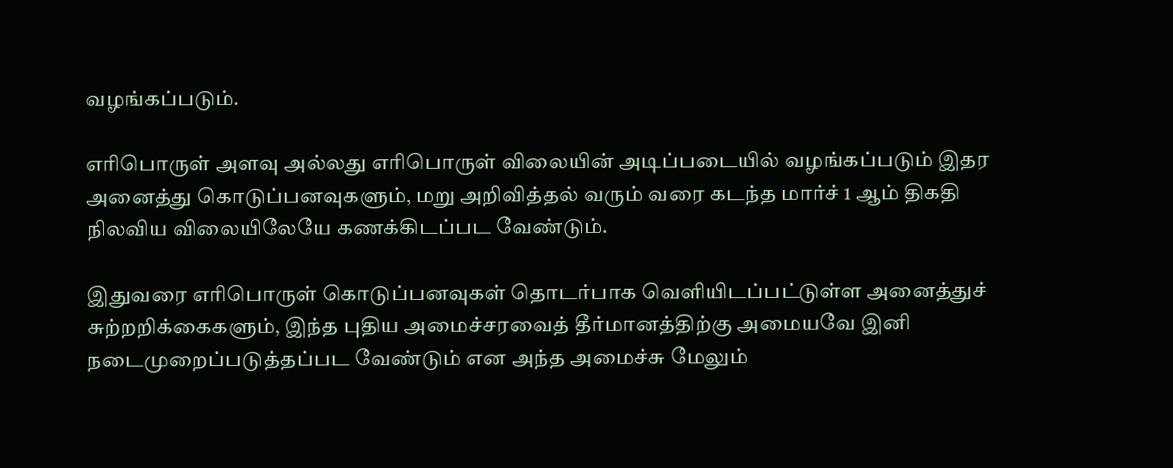வழங்கப்படும்.

எரிபொருள் அளவு அல்லது எரிபொருள் விலையின் அடிப்படையில் வழங்கப்படும் இதர அனைத்து கொடுப்பனவுகளும், மறு அறிவித்தல் வரும் வரை கடந்த மார்ச் 1 ஆம் திகதி நிலவிய விலையிலேயே கணக்கிடப்பட வேண்டும்.

இதுவரை எரிபொருள் கொடுப்பனவுகள் தொடர்பாக வெளியிடப்பட்டுள்ள அனைத்துச் சுற்றறிக்கைகளும், இந்த புதிய அமைச்சரவைத் தீர்மானத்திற்கு அமையவே இனி நடைமுறைப்படுத்தப்பட வேண்டும் என அந்த அமைச்சு மேலும்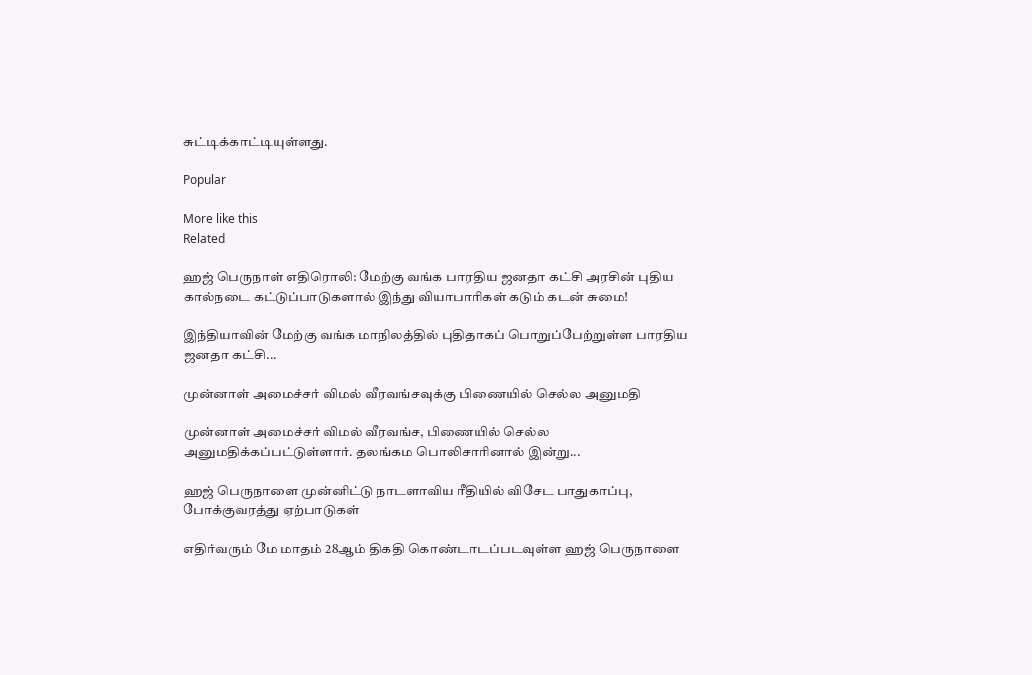சுட்டிக்காட்டியுள்ளது.

Popular

More like this
Related

ஹஜ் பெருநாள் எதிரொலி: மேற்கு வங்க பாரதிய ஜனதா கட்சி அரசின் புதிய கால்நடை கட்டுப்பாடுகளால் இந்து வியாபாரிகள் கடும் கடன் சுமை!

இந்தியாவின் மேற்கு வங்க மாநிலத்தில் புதிதாகப் பொறுப்பேற்றுள்ள பாரதிய ஜனதா கட்சி...

முன்னாள் அமைச்சர் விமல் வீரவங்சவுக்கு பிணையில் செல்ல அனுமதி

முன்னாள் அமைச்சர் விமல் வீரவங்ச, பிணையில் செல்ல அனுமதிக்கப்பட்டுள்ளார். தலங்கம பொலிசாரினால் இன்று...

ஹஜ் பெருநாளை முன்னிட்டு நாடளாவிய ரீதியில் விசேட பாதுகாப்பு, போக்குவரத்து ஏற்பாடுகள்

எதிர்வரும் மே மாதம் 28ஆம் திகதி கொண்டாடப்படவுள்ள ஹஜ் பெருநாளை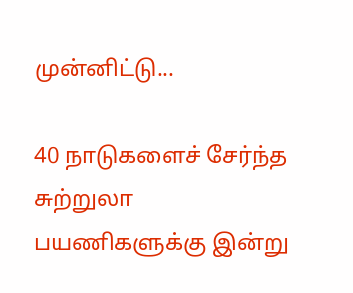முன்னிட்டு...

40 நாடுகளைச் சேர்ந்த சுற்றுலா பயணிகளுக்கு இன்று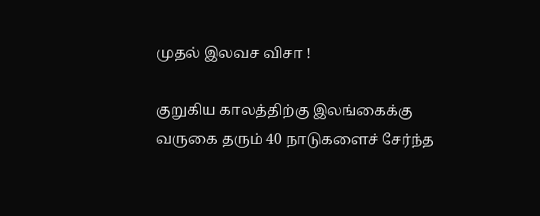முதல் இலவச விசா !

குறுகிய காலத்திற்கு இலங்கைக்கு வருகை தரும் 40 நாடுகளைச் சேர்ந்த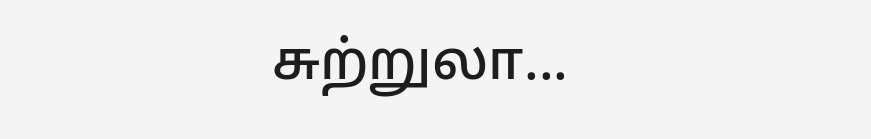சுற்றுலா...